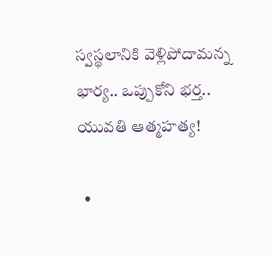స్వస్థలానికి వెళ్లిపోదామన్న భార్య.. ఒప్పుకోని భర్త.. యువతి ఆత్మహత్య!

  •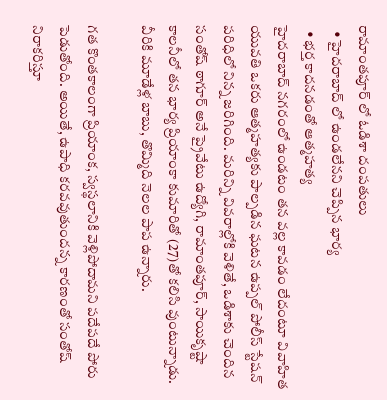రామాంతపూర్ లో ఓడిశా దంపతులు
  • హైదరాబాద్ లో ఉండలేనని చెప్పిన భార్య
  • భర్త కాదనడంతో ఆత్మహత్య
హైదరాబాద్ నగరంలో ఉండటం తన వల్ల కావడం లేదంటూ వివాహిత యువతి ఒకరు ఆత్మహత్యకు పాల్పడిన ఘటన ఉప్పల్‌ పోలీస్‌ స్టేషన్‌ పరిధిలో నిన్న జరిగింది. మరిన్ని వివరాల్లోకి వెళితే, ఒడిశాకు చెందిన సంతోష్ ఠాగూర్ అనే ప్రైవేటు ఉద్యోగి, రామాంతపూర్‌, సాయికృష్టా కాలనీలో తన భార్య ప్రియాంకా కుమారితో (27)తో కలిసి వుంటున్నాడు. వీరికి మూడేళ్ల బాబు, తొమ్మిది నెలల పాప ఉన్నారు.

గత కొంతకాలంగా ప్రియాంక, స్వస్థలానికి వెళ్లిపోదామని పదేపదే పోరు పెడుతోంది. అయితే, ఉపాధి కరవవుతుందన్న కారణంతో సంతోష్ నిరాకరిస్తూ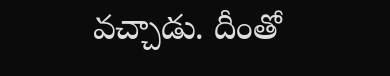వచ్చాడు. దీంతో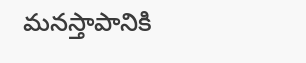మనస్తాపానికి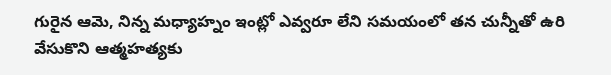గురైన ఆమె, నిన్న మధ్యాహ్నం ఇంట్లో ఎవ్వరూ లేని సమయంలో తన చున్నీతో ఉరి వేసుకొని ఆత్మహత్యకు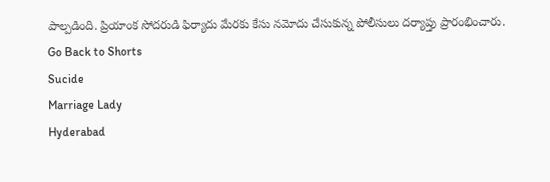పాల్పడింది. ప్రియాంక సోదరుడి ఫిర్యాదు మేరకు కేసు నమోదు చేసుకున్న పోలీసులు దర్యాప్తు ప్రారంభించారు.
Go Back to Shorts
Sucide
Marriage Lady
Hyderabad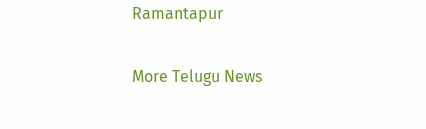Ramantapur

More Telugu News